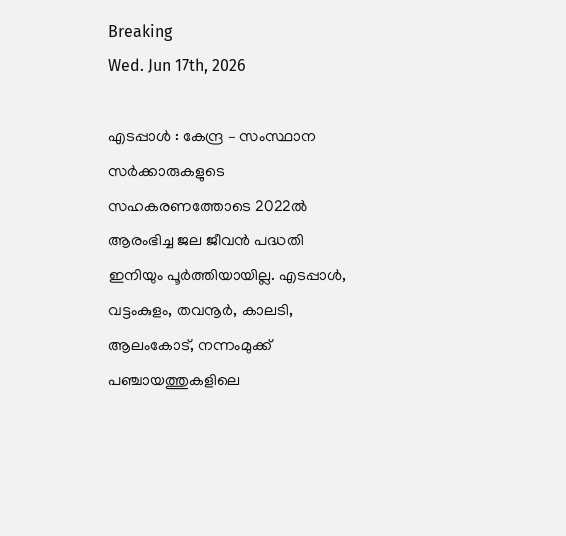Breaking
Wed. Jun 17th, 2026

എടപ്പാൾ : കേന്ദ്ര – സംസ്ഥാന സർക്കാരുകളുടെ സഹകരണത്തോടെ 2022ൽ ആരംഭിച്ച ജല ജീവൻ പദ്ധതി ഇനിയും പൂർത്തിയായില്ല. എടപ്പാൾ, വട്ടംകുളം, തവനൂർ, കാലടി, ആലംകോട്, നന്നംമുക്ക് പഞ്ചായത്തുകളിലെ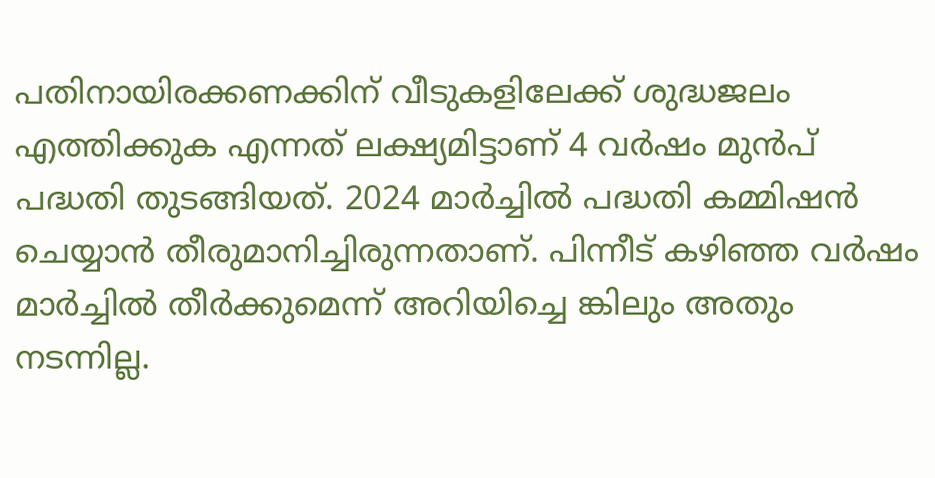പതിനായിരക്കണക്കിന് വീടുകളിലേക്ക് ശുദ്ധജലം എത്തിക്കുക എന്നത് ലക്ഷ്യമിട്ടാണ് 4 വർഷം മുൻപ് പദ്ധതി തുടങ്ങിയത്. 2024 മാർച്ചിൽ പദ്ധതി കമ്മിഷൻ ചെയ്യാൻ തീരുമാനിച്ചിരുന്നതാണ്. പിന്നീട് കഴിഞ്ഞ വർഷം മാർച്ചിൽ തീർക്കുമെന്ന് അറിയിച്ചെ ങ്കിലും അതും നടന്നില്ല.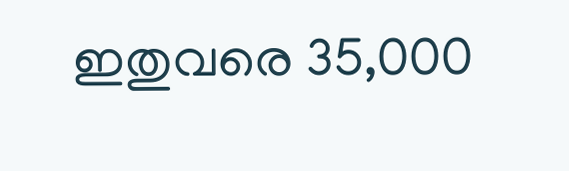ഇതുവരെ 35,000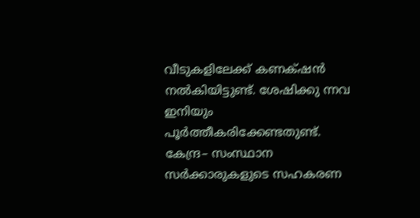വീടുകളിലേക്ക് കണക്‌ഷൻ നൽകിയിട്ടുണ്ട്. ശേഷിക്കു ന്നവ ഇനിയും പൂർത്തീകരിക്കേണ്ടതുണ്ട്. കേന്ദ്ര– സംസ്ഥാന സർക്കാരുകളുടെ സഹകരണ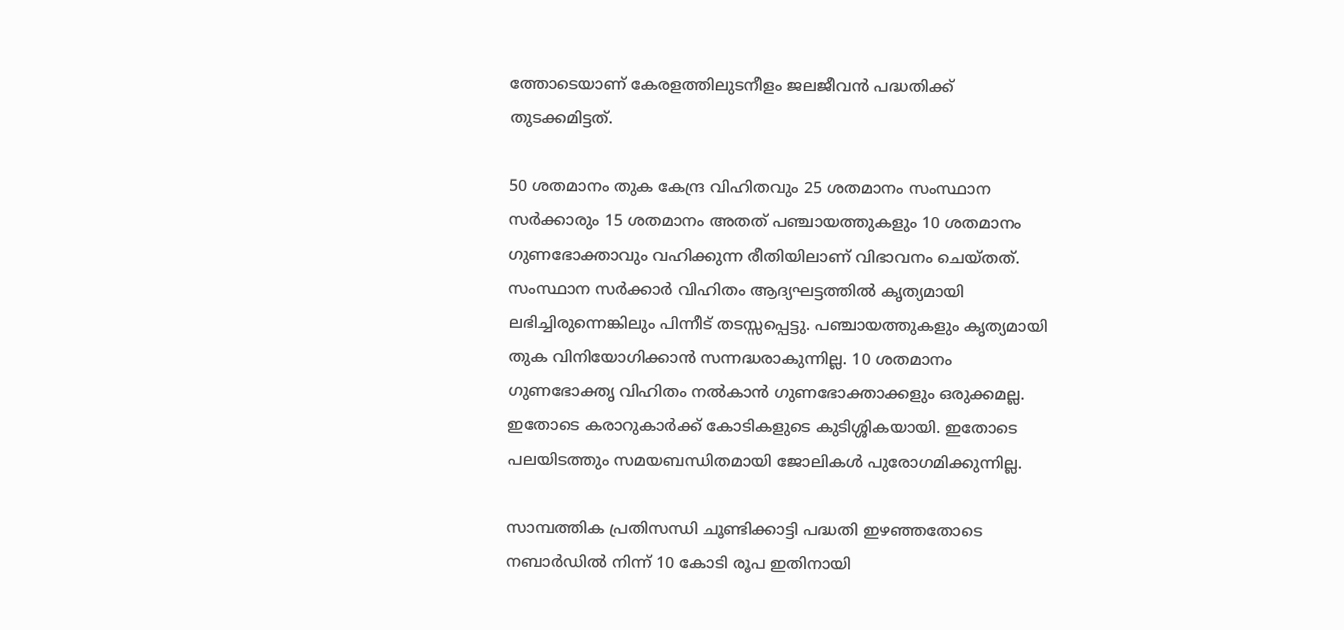ത്തോടെയാണ് കേരളത്തിലുടനീളം ജലജീവൻ പദ്ധതിക്ക് തുടക്കമിട്ടത്.

50 ശതമാനം തുക കേന്ദ്ര വിഹിതവും 25 ശതമാനം സംസ്ഥാന സർക്കാരും 15 ശതമാനം അതത് പഞ്ചായത്തുകളും 10 ശതമാനം ഗുണഭോക്താവും വഹിക്കുന്ന രീതിയിലാണ് വിഭാവനം ചെയ്തത്. സംസ്ഥാന സർക്കാർ വിഹിതം ആദ്യഘട്ടത്തിൽ കൃത്യമായി ലഭിച്ചിരുന്നെങ്കിലും പിന്നീട് തടസ്സപ്പെട്ടു. പഞ്ചായത്തുകളും കൃത്യമായി തുക വിനിയോഗിക്കാൻ സന്നദ്ധരാകുന്നില്ല. 10 ശതമാനം ഗുണഭോക്തൃ വിഹിതം നൽകാൻ ഗുണഭോക്താക്കളും ഒരുക്കമല്ല. ഇതോടെ കരാറുകാർക്ക് കോടികളുടെ കുടിശ്ശികയായി. ഇതോടെ പലയിടത്തും സമയബന്ധിതമായി ജോലികൾ പുരോഗമിക്കുന്നില്ല.

സാമ്പത്തിക പ്രതിസന്ധി ചൂണ്ടിക്കാട്ടി പദ്ധതി ഇഴഞ്ഞതോടെ നബാർഡിൽ നിന്ന് 10 കോടി രൂപ ഇതിനായി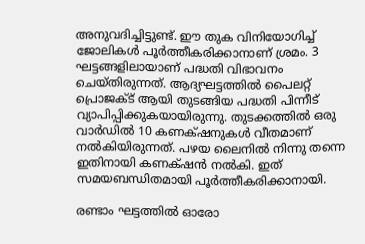അനുവദിച്ചിട്ടുണ്ട്. ഈ തുക വിനിയോഗിച്ച് ജോലികൾ പൂർത്തീകരിക്കാനാണ് ശ്രമം. 3 ഘട്ടങ്ങളിലായാണ് പദ്ധതി വിഭാവനം ചെയ്തിരുന്നത്. ആദ്യഘട്ടത്തിൽ പൈലറ്റ് പ്രൊജക്ട് ആയി തുടങ്ങിയ പദ്ധതി പിന്നീട് വ്യാപിപ്പിക്കുകയായിരുന്നു. തുടക്കത്തിൽ ഒരു വാർഡിൽ 10 കണക്‌ഷനുകൾ വീതമാണ് നൽകിയിരുന്നത്. പഴയ ലൈനിൽ നിന്നു തന്നെ ഇതിനായി കണക്‌ഷൻ നൽകി. ഇത് സമയബന്ധിതമായി പൂർത്തീകരിക്കാനായി.

രണ്ടാം ഘട്ടത്തിൽ ഓരോ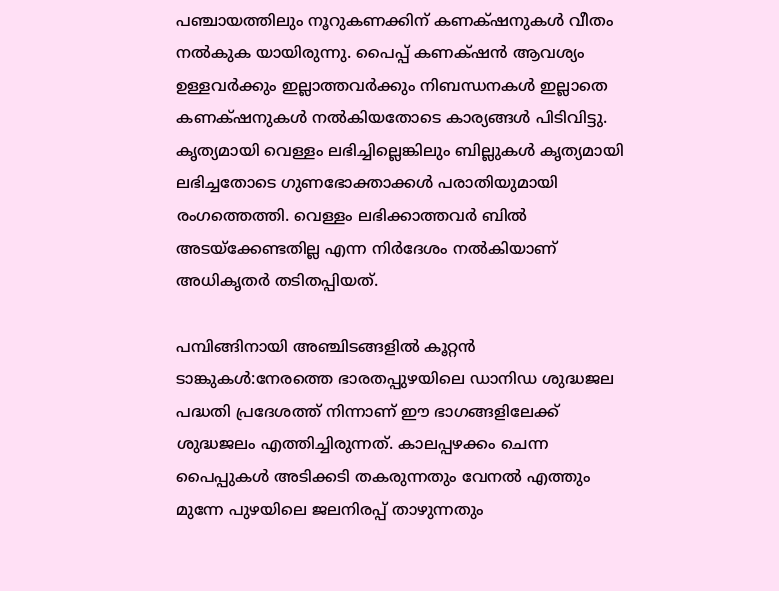പഞ്ചായത്തിലും നൂറുകണക്കിന് കണക്‌ഷനുകൾ വീതം നൽകുക യായിരുന്നു. പൈപ്പ് കണക്‌ഷൻ ആവശ്യം ഉള്ളവർക്കും ഇല്ലാത്തവർക്കും നിബന്ധനകൾ ഇല്ലാതെ കണക്‌ഷനുകൾ നൽകിയതോടെ കാര്യങ്ങൾ പിടിവിട്ടു. കൃത്യമായി വെള്ളം ലഭിച്ചില്ലെങ്കിലും ബില്ലുകൾ കൃത്യമായി ലഭിച്ചതോടെ ഗുണഭോക്താക്കൾ പരാതിയുമായി രംഗത്തെത്തി. വെള്ളം ലഭിക്കാത്തവർ ബിൽ അടയ്ക്കേണ്ടതില്ല എന്ന നിർദേശം നൽകിയാണ് അധികൃതർ തടിതപ്പിയത്.

പമ്പിങ്ങിനായി അഞ്ചിടങ്ങളിൽ കൂറ്റൻ ടാങ്കുകൾ:നേരത്തെ ഭാരതപ്പുഴയിലെ ഡാനിഡ ശുദ്ധജല പദ്ധതി പ്രദേശത്ത് നിന്നാണ് ഈ ഭാഗങ്ങളിലേക്ക് ശുദ്ധജലം എത്തിച്ചിരുന്നത്. കാലപ്പഴക്കം ചെന്ന പൈപ്പുകൾ അടിക്കടി തകരുന്നതും വേനൽ എത്തും മുന്നേ പുഴയിലെ ജലനിരപ്പ് താഴുന്നതും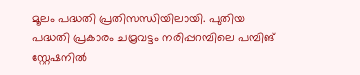മൂലം പദ്ധതി പ്രതിസന്ധിയിലായി. പുതിയ പദ്ധതി പ്രകാരം ചമ്രവട്ടം നരിപ്പറമ്പിലെ പമ്പിങ് സ്റ്റേഷനിൽ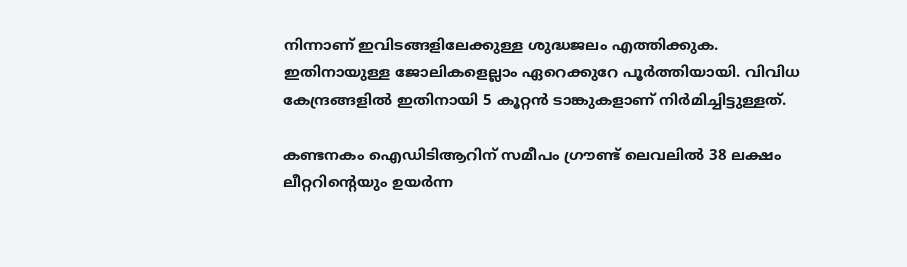നിന്നാണ് ഇവിടങ്ങളിലേക്കുള്ള ശുദ്ധജലം എത്തിക്കുക. ഇതിനായുള്ള ജോലികളെല്ലാം ഏറെക്കുറേ പൂർത്തിയായി. വിവിധ കേന്ദ്രങ്ങളിൽ ഇതിനായി 5 കൂറ്റൻ ടാങ്കുകളാണ് നിർമിച്ചിട്ടുള്ളത്.

കണ്ടനകം ഐഡിടിആറിന് സമീപം ഗ്രൗണ്ട് ലെവലിൽ 38 ലക്ഷം ലീറ്ററിന്റെയും ഉയർന്ന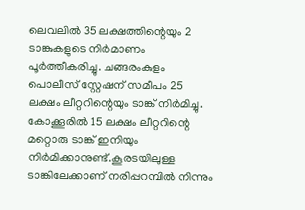ലെവലിൽ 35 ലക്ഷത്തിന്റെയും 2 ടാങ്കുകളുടെ നിർമാണം പൂർത്തീകരിച്ചു. ചങ്ങരംകുളം പൊലീസ് സ്റ്റേഷന് സമീപം 25 ലക്ഷം ലീറ്ററിന്റെയും ടാങ്ക് നിർമിച്ചു. കോക്കൂരിൽ 15 ലക്ഷം ലീറ്ററിന്റെ മറ്റൊരു ടാങ്ക് ഇനിയും നിർമിക്കാനുണ്ട്.കൂരടയിലുള്ള ടാങ്കിലേക്കാണ് നരിപ്പറമ്പിൽ നിന്നും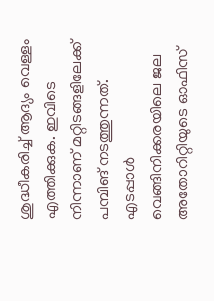ശുദ്ധീകരിച്ച് ആദ്യം വെള്ളം എത്തിക്കുക. ഇവിടെ നിന്നാണ് മറ്റിടങ്ങളിലേക്ക് പമ്പിങ് നടത്തുന്നത്. എടപ്പാൾ വെങ്ങിനിക്കരയിലെ ജല അതോറിറ്റിയുടെ ഓഫിസ്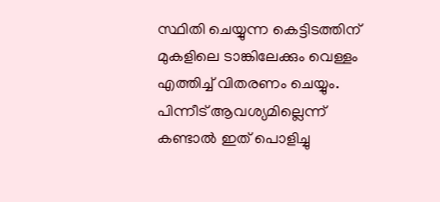സ്ഥിതി ചെയ്യുന്ന കെട്ടിടത്തിന് മുകളിലെ ടാങ്കിലേക്കും വെള്ളം എത്തിച്ച് വിതരണം ചെയ്യും. പിന്നീട് ആവശ്യമില്ലെന്ന് കണ്ടാൽ ഇത് പൊളിച്ചു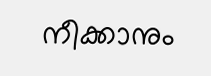നീക്കാനും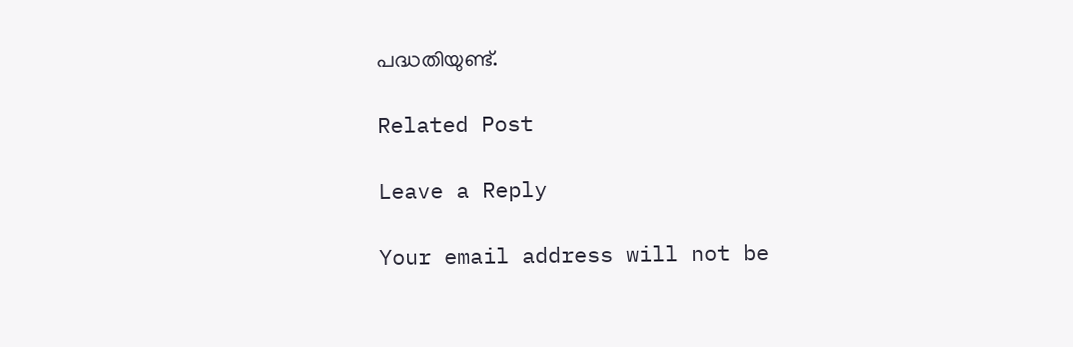പദ്ധതിയുണ്ട്.

Related Post

Leave a Reply

Your email address will not be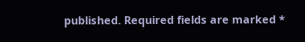published. Required fields are marked *